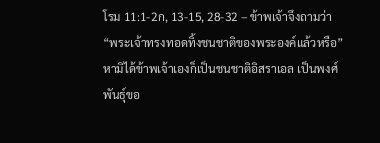โรม 11:1-2ก, 13-15, 28-32 – ข้าพเจ้าจึงถามว่า “พระเจ้าทรงทอดทิ้งชนชาติของพระองค์แล้วหรือ” หามิได้ข้าพเจ้าเองก็เป็นชนชาติอิสราเอล เป็นพงศ์พันธุ์ขอ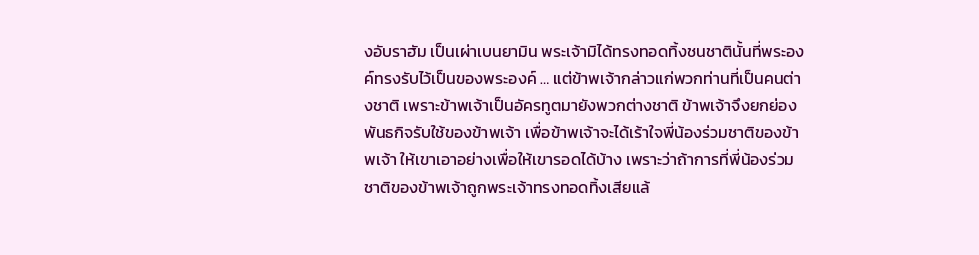งอับราฮัม เป็นเผ่าเบนยามิน พระเจ้ามิได้ทรงทอดทิ้งชนชาตินั้นที่พระองค์ทรงรับไว้เป็นของพระองค์ … แต่ข้าพเจ้ากล่าวแก่พวกท่านที่เป็นคนต่างชาติ เพราะข้าพเจ้าเป็นอัครทูตมายังพวกต่างชาติ ข้าพเจ้าจึงยกย่องพันธกิจรับใช้ของข้าพเจ้า เพื่อข้าพเจ้าจะได้เร้าใจพี่น้องร่วมชาติของข้าพเจ้า ให้เขาเอาอย่างเพื่อให้เขารอดได้บ้าง เพราะว่าถ้าการที่พี่น้องร่วมชาติของข้าพเจ้าถูกพระเจ้าทรงทอดทิ้งเสียแล้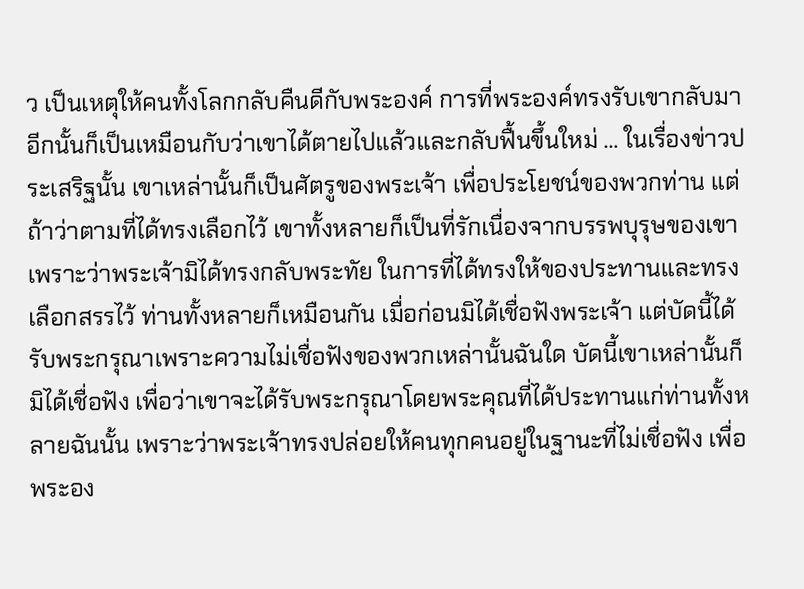ว เป็นเหตุให้คนทั้งโลกกลับคืนดีกับพระองค์ การที่พระองค์ทรงรับเขากลับมาอีกนั้นก็เป็นเหมือนกับว่าเขาได้ตายไปแล้วและกลับฟื้นขึ้นใหม่ … ในเรื่องข่าวประเสริฐนั้น เขาเหล่านั้นก็เป็นศัตรูของพระเจ้า เพื่อประโยชน์ของพวกท่าน แต่ถ้าว่าตามที่ได้ทรงเลือกไว้ เขาทั้งหลายก็เป็นที่รักเนื่องจากบรรพบุรุษของเขา เพราะว่าพระเจ้ามิได้ทรงกลับพระทัย ในการที่ได้ทรงให้ของประทานและทรงเลือกสรรไว้ ท่านทั้งหลายก็เหมือนกัน เมื่อก่อนมิได้เชื่อฟังพระเจ้า แต่บัดนี้ได้รับพระกรุณาเพราะความไม่เชื่อฟังของพวกเหล่านั้นฉันใด บัดนี้เขาเหล่านั้นก็มิได้เชื่อฟัง เพื่อว่าเขาจะได้รับพระกรุณาโดยพระคุณที่ได้ประทานแก่ท่านทั้งหลายฉันนั้น เพราะว่าพระเจ้าทรงปล่อยให้คนทุกคนอยู่ในฐานะที่ไม่เชื่อฟัง เพื่อพระอง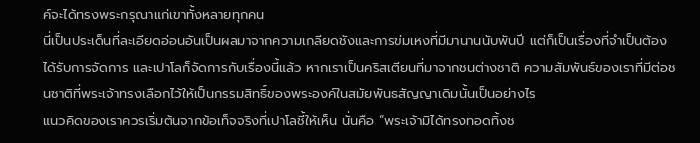ค์จะได้ทรงพระกรุณาแก่เขาทั้งหลายทุกคน
นี่เป็นประเด็นที่ละเอียดอ่อนอันเป็นผลมาจากความเกลียดชังและการข่มเหงที่มีมานานนับพันปี แต่ก็เป็นเรื่องที่จำเป็นต้องได้รับการจัดการ และเปาโลก็จัดการกับเรื่องนี้แล้ว หากเราเป็นคริสเตียนที่มาจากชนต่างชาติ ความสัมพันธ์ของเราที่มีต่อชนชาติที่พระเจ้าทรงเลือกไว้ให้เป็นกรรมสิทธิ์ของพระองค์ในสมัยพันธสัญญาเดิมนั้นเป็นอย่างไร
แนวคิดของเราควรเริ่มต้นจากข้อเท็จจริงที่เปาโลชี้ให้เห็น นั่นคือ “พระเจ้ามิได้ทรงทอดทิ้งช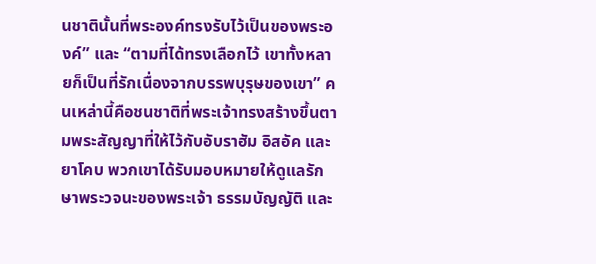นชาตินั้นที่พระองค์ทรงรับไว้เป็นของพระองค์” และ “ตามที่ได้ทรงเลือกไว้ เขาทั้งหลายก็เป็นที่รักเนื่องจากบรรพบุรุษของเขา” คนเหล่านี้คือชนชาติที่พระเจ้าทรงสร้างขึ้นตามพระสัญญาที่ให้ไว้กับอับราฮัม อิสอัค และยาโคบ พวกเขาได้รับมอบหมายให้ดูแลรักษาพระวจนะของพระเจ้า ธรรมบัญญัติ และ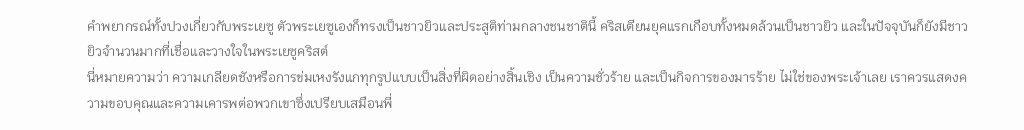คำพยากรณ์ทั้งปวงเกี่ยวกับพระเยซู ตัวพระเยซูเองก็ทรงเป็นชาวยิวและประสูติท่ามกลางชนชาตินี้ คริสเตียนยุคแรกเกือบทั้งหมดล้วนเป็นชาวยิว และในปัจจุบันก็ยังมีชาวยิวจำนวนมากที่เชื่อและวางใจในพระเยซูคริสต์
นี่หมายความว่า ความเกลียดชังหรือการข่มเหงรังแกทุกรูปแบบเป็นสิ่งที่ผิดอย่างสิ้นเชิง เป็นความชั่วร้าย และเป็นกิจการของมารร้าย ไม่ใช่ของพระเจ้าเลย เราควรแสดงความขอบคุณและความเคารพต่อพวกเขาซึ่งเปรียบเสมือนพี่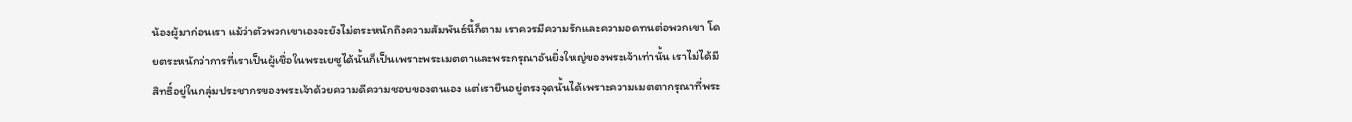น้องผู้มาก่อนเรา แม้ว่าตัวพวกเขาเองจะยังไม่ตระหนักถึงความสัมพันธ์นี้ก็ตาม เราควรมีความรักและความอดทนต่อพวกเขา โดยตระหนักว่าการที่เราเป็นผู้เชื่อในพระเยซูได้นั้นก็เป็นเพราะพระเมตตาและพระกรุณาอันยิ่งใหญ่ของพระเจ้าเท่านั้น เราไม่ได้มีสิทธิ์อยู่ในกลุ่มประชากรของพระเจ้าด้วยความดีความชอบของตนเอง แต่เรายืนอยู่ตรงจุดนั้นได้เพราะความเมตตากรุณาที่พระ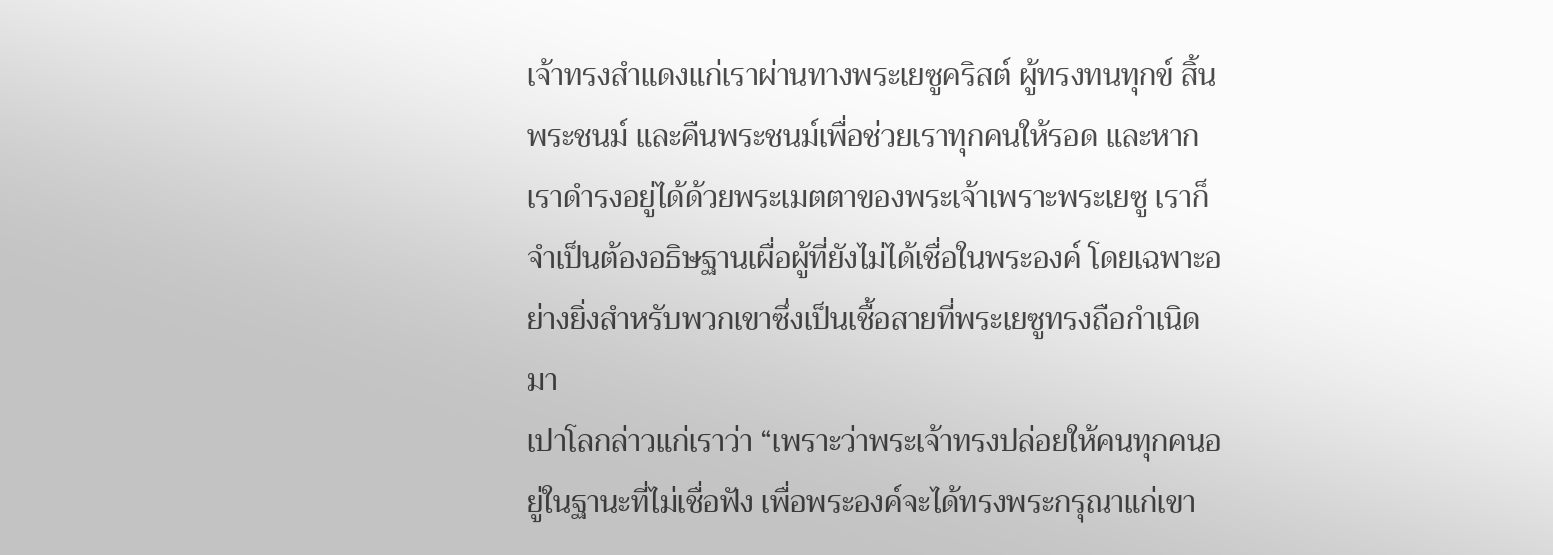เจ้าทรงสำแดงแก่เราผ่านทางพระเยซูคริสต์ ผู้ทรงทนทุกข์ สิ้นพระชนม์ และคืนพระชนม์เพื่อช่วยเราทุกคนให้รอด และหากเราดำรงอยู่ได้ด้วยพระเมตตาของพระเจ้าเพราะพระเยซู เราก็จำเป็นต้องอธิษฐานเผื่อผู้ที่ยังไม่ได้เชื่อในพระองค์ โดยเฉพาะอย่างยิ่งสำหรับพวกเขาซึ่งเป็นเชื้อสายที่พระเยซูทรงถือกำเนิดมา
เปาโลกล่าวแก่เราว่า “เพราะว่าพระเจ้าทรงปล่อยให้คนทุกคนอยู่ในฐานะที่ไม่เชื่อฟัง เพื่อพระองค์จะได้ทรงพระกรุณาแก่เขา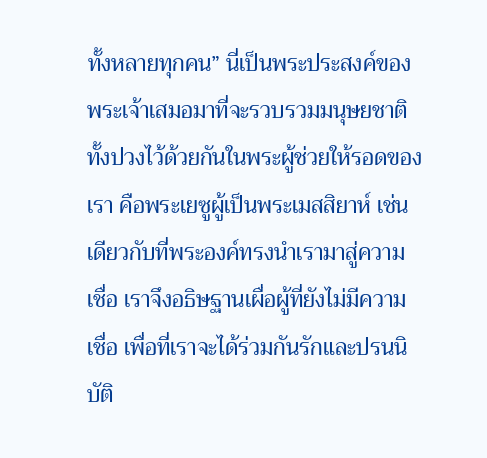ทั้งหลายทุกคน” นี่เป็นพระประสงค์ของพระเจ้าเสมอมาที่จะรวบรวมมนุษยชาติทั้งปวงไว้ด้วยกันในพระผู้ช่วยให้รอดของเรา คือพระเยซูผู้เป็นพระเมสสิยาห์ เช่นเดียวกับที่พระองค์ทรงนำเรามาสู่ความเชื่อ เราจึงอธิษฐานเผื่อผู้ที่ยังไม่มีความเชื่อ เพื่อที่เราจะได้ร่วมกันรักและปรนนิบัติ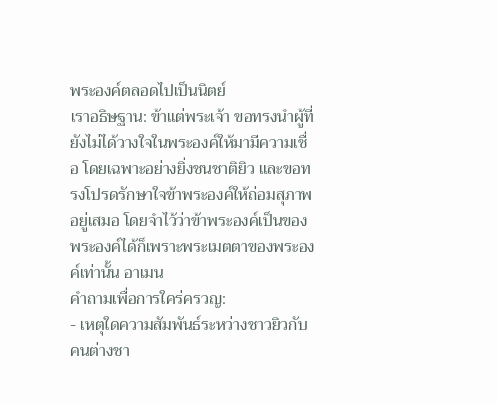พระองค์ตลอดไปเป็นนิตย์
เราอธิษฐาน: ข้าแต่พระเจ้า ขอทรงนำผู้ที่ยังไม่ได้วางใจในพระองค์ให้มามีความเชื่อ โดยเฉพาะอย่างยิ่งชนชาติยิว และขอทรงโปรดรักษาใจข้าพระองค์ให้ถ่อมสุภาพอยู่เสมอ โดยจำไว้ว่าข้าพระองค์เป็นของพระองค์ได้ก็เพราะพระเมตตาของพระองค์เท่านั้น อาเมน
คำถามเพื่อการใคร่ครวญ:
- เหตุใดความสัมพันธ์ระหว่างชาวยิวกับคนต่างชา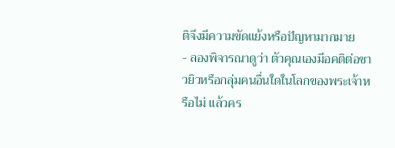ติจึงมีความขัดแย้งหรือปัญหามากมาย
- ลองพิจารณาดูว่า ตัวคุณเองมีอคติต่อชาวยิวหรือกลุ่มคนอื่นใดในโลกของพระเจ้าหรือไม่ แล้วคร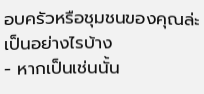อบครัวหรือชุมชนของคุณล่ะเป็นอย่างไรบ้าง
- หากเป็นเช่นนั้น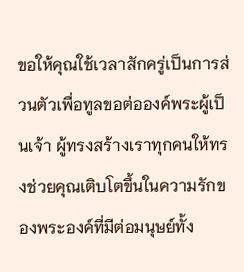ขอให้คุณใช้เวลาสักครู่เป็นการส่วนตัวเพื่อทูลขอต่อองค์พระผู้เป็นเจ้า ผู้ทรงสร้างเราทุกคนให้ทรงช่วยคุณเติบโตขึ้นในความรักของพระองค์ที่มีต่อมนุษย์ทั้ง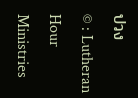ปวง
© : Lutheran Hour Ministries